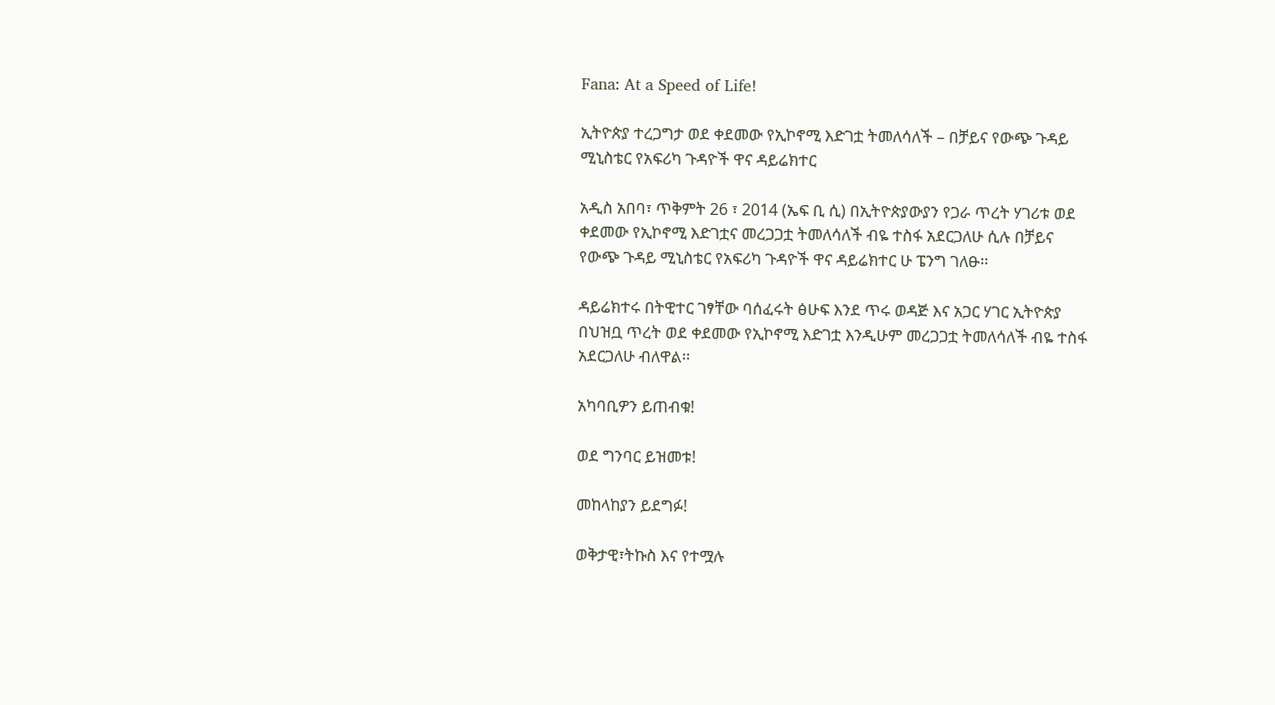Fana: At a Speed of Life!

ኢትዮጵያ ተረጋግታ ወደ ቀደመው የኢኮኖሚ እድገቷ ትመለሳለች – በቻይና የውጭ ጉዳይ ሚኒስቴር የአፍሪካ ጉዳዮች ዋና ዳይሬክተር

አዲስ አበባ፣ ጥቅምት 26 ፣ 2014 (ኤፍ ቢ ሲ) በኢትዮጵያውያን የጋራ ጥረት ሃገሪቱ ወደ ቀደመው የኢኮኖሚ እድገቷና መረጋጋቷ ትመለሳለች ብዬ ተስፋ አደርጋለሁ ሲሉ በቻይና የውጭ ጉዳይ ሚኒስቴር የአፍሪካ ጉዳዮች ዋና ዳይሬክተር ሁ ፔንግ ገለፁ፡፡

ዳይሬክተሩ በትዊተር ገፃቸው ባሰፈሩት ፅሁፍ እንደ ጥሩ ወዳጅ እና አጋር ሃገር ኢትዮጵያ በህዝቧ ጥረት ወደ ቀደመው የኢኮኖሚ እድገቷ እንዲሁም መረጋጋቷ ትመለሳለች ብዬ ተስፋ አደርጋለሁ ብለዋል፡፡

አካባቢዎን ይጠብቁ!

ወደ ግንባር ይዝመቱ!

መከላከያን ይደግፉ!

ወቅታዊ፣ትኩስ እና የተሟሉ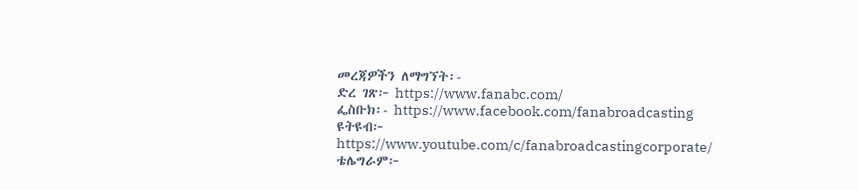መረጃዎችን ለማግኘት፡-
ድረ ገጽ፦ https://www.fanabc.com/
ፌስቡክ፡- https://www.facebook.com/fanabroadcasting
ዩትዩብ፦ https://www.youtube.com/c/fanabroadcastingcorporate/
ቴሌግራም፦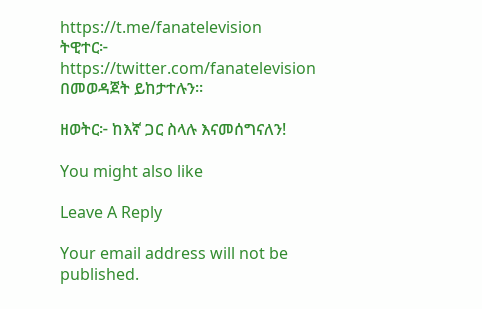https://t.me/fanatelevision
ትዊተር፦ https://twitter.com/fanatelevision በመወዳጀት ይከታተሉን፡፡

ዘወትር፦ ከእኛ ጋር ስላሉ እናመሰግናለን!

You might also like

Leave A Reply

Your email address will not be published.